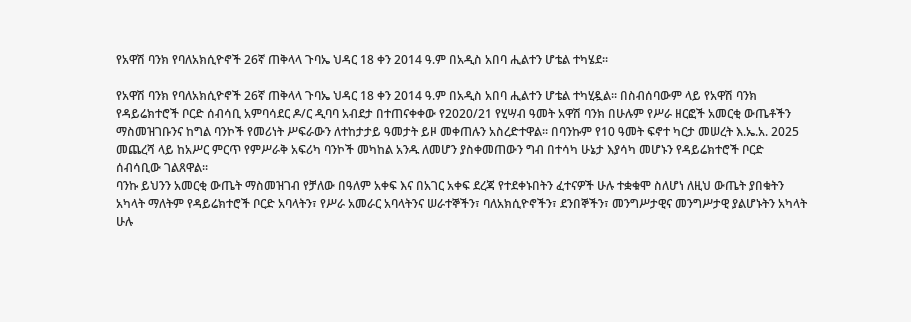የአዋሽ ባንክ የባለአክሲዮኖች 26ኛ ጠቅላላ ጉባኤ ህዳር 18 ቀን 2014 ዓ.ም በአዲስ አበባ ሒልተን ሆቴል ተካሄደ፡፡

የአዋሽ ባንክ የባለአክሲዮኖች 26ኛ ጠቅላላ ጉባኤ ህዳር 18 ቀን 2014 ዓ.ም በአዲስ አበባ ሒልተን ሆቴል ተካሂዷል፡፡ በስብሰባውም ላይ የአዋሽ ባንክ የዳይሬክተሮች ቦርድ ሰብሳቢ አምባሳደር ዶ/ር ዲባባ አብደታ በተጠናቀቀው የ2020/21 የሂሣብ ዓመት አዋሽ ባንክ በሁሉም የሥራ ዘርፎች አመርቂ ውጤቶችን ማስመዝገቡንና ከግል ባንኮች የመሪነት ሥፍራውን ለተከታታይ ዓመታት ይዞ መቀጠሉን አስረድተዋል፡፡ በባንኩም የ10 ዓመት ፍኖተ ካርታ መሠረት እ.ኤ.አ. 2025 መጨረሻ ላይ ከአሥር ምርጥ የምሥራቅ አፍሪካ ባንኮች መካከል አንዱ ለመሆን ያስቀመጠውን ግብ በተሳካ ሁኔታ እያሳካ መሆኑን የዳይሬክተሮች ቦርድ ሰብሳቢው ገልጸዋል፡፡
ባንኩ ይህንን አመርቂ ውጤት ማስመዝገብ የቻለው በዓለም አቀፍ እና በአገር አቀፍ ደረጃ የተደቀኑበትን ፈተናዎች ሁሉ ተቋቁሞ ስለሆነ ለዚህ ውጤት ያበቁትን አካላት ማለትም የዳይሬክተሮች ቦርድ አባላትን፣ የሥራ አመራር አባላትንና ሠራተኞችን፣ ባለአክሲዮኖችን፣ ደንበኞችን፣ መንግሥታዊና መንግሥታዊ ያልሆኑትን አካላት ሁሉ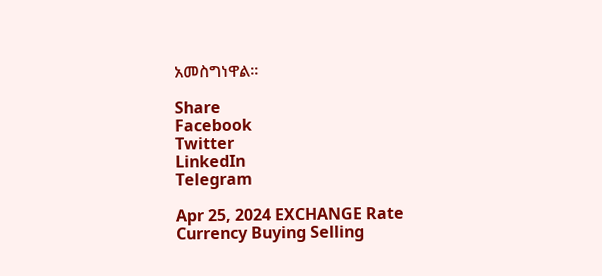አመስግነዋል፡፡

Share
Facebook
Twitter
LinkedIn
Telegram

Apr 25, 2024 EXCHANGE Rate
Currency Buying Selling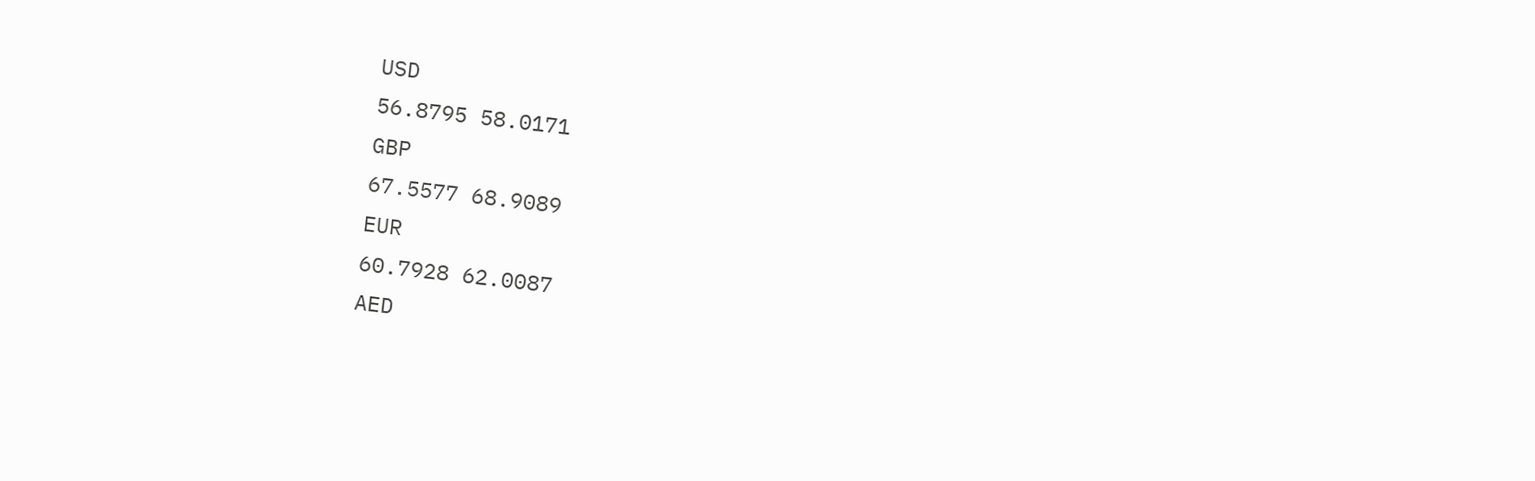USD
56.8795 58.0171
GBP
67.5577 68.9089
EUR
60.7928 62.0087
AED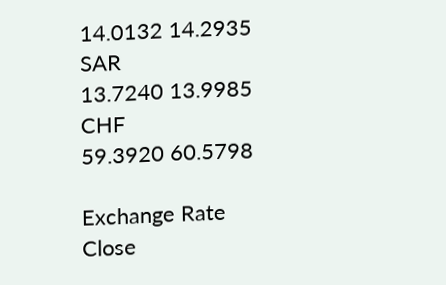14.0132 14.2935
SAR
13.7240 13.9985
CHF
59.3920 60.5798

Exchange Rate
Close